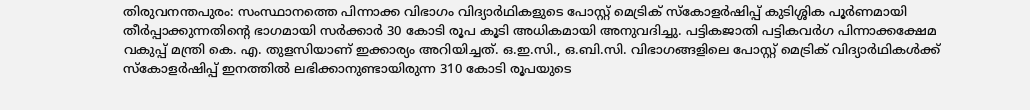തിരുവനന്തപുരം: സംസ്ഥാനത്തെ പിന്നാക്ക വിഭാഗം വിദ്യാർഥികളുടെ പോസ്റ്റ് മെട്രിക് സ്കോളർഷിപ്പ് കുടിശ്ശിക പൂർണമായി തീർപ്പാക്കുന്നതിന്റെ ഭാഗമായി സർക്കാർ 30 കോടി രൂപ കൂടി അധികമായി അനുവദിച്ചു. പട്ടികജാതി പട്ടികവർഗ പിന്നാക്കക്ഷേമ വകുപ്പ് മന്ത്രി കെ. എ. തുളസിയാണ് ഇക്കാര്യം അറിയിച്ചത്. ഒ.ഇ.സി., ഒ.ബി.സി. വിഭാഗങ്ങളിലെ പോസ്റ്റ് മെട്രിക് വിദ്യാർഥികൾക്ക് സ്കോളർഷിപ്പ് ഇനത്തിൽ ലഭിക്കാനുണ്ടായിരുന്ന 310 കോടി രൂപയുടെ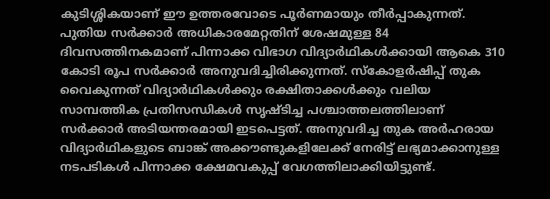കുടിശ്ശികയാണ് ഈ ഉത്തരവോടെ പൂർണമായും തീർപ്പാകുന്നത്.
പുതിയ സർക്കാർ അധികാരമേറ്റതിന് ശേഷമുള്ള 84 ദിവസത്തിനകമാണ് പിന്നാക്ക വിഭാഗ വിദ്യാർഥികൾക്കായി ആകെ 310 കോടി രൂപ സർക്കാർ അനുവദിച്ചിരിക്കുന്നത്. സ്കോളർഷിപ്പ് തുക വൈകുന്നത് വിദ്യാർഥികൾക്കും രക്ഷിതാക്കൾക്കും വലിയ സാമ്പത്തിക പ്രതിസന്ധികൾ സൃഷ്ടിച്ച പശ്ചാത്തലത്തിലാണ് സർക്കാർ അടിയന്തരമായി ഇടപെട്ടത്. അനുവദിച്ച തുക അർഹരായ വിദ്യാർഥികളുടെ ബാങ്ക് അക്കൗണ്ടുകളിലേക്ക് നേരിട്ട് ലഭ്യമാക്കാനുള്ള നടപടികൾ പിന്നാക്ക ക്ഷേമവകുപ്പ് വേഗത്തിലാക്കിയിട്ടുണ്ട്.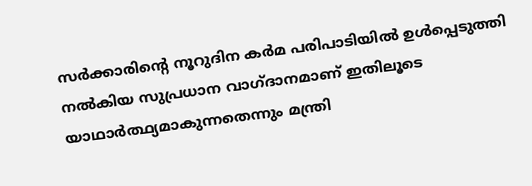സർക്കാരിന്റെ നൂറുദിന കർമ പരിപാടിയിൽ ഉൾപ്പെടുത്തി നൽകിയ സുപ്രധാന വാഗ്ദാനമാണ് ഇതിലൂടെ യാഥാർത്ഥ്യമാകുന്നതെന്നും മന്ത്രി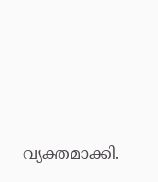വ്യക്തമാക്കി.